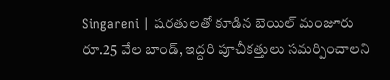Singareni | షరతులతో కూడిన బెయిల్ మంజూరు
రూ.25 వేల బాండ్, ఇద్దరి పూచీకత్తులు సమర్పించాలని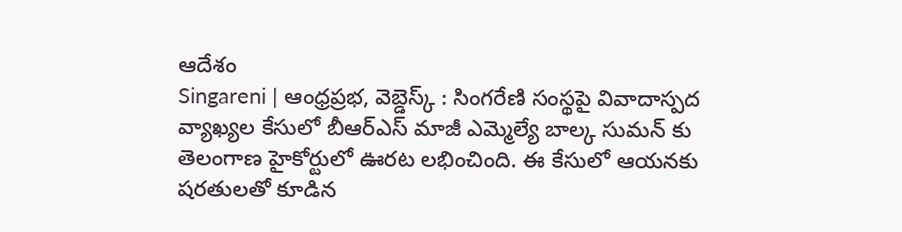ఆదేశం
Singareni | ఆంధ్రప్రభ, వెబ్డెస్క్ : సింగరేణి సంస్థపై వివాదాస్పద వ్యాఖ్యల కేసులో బీఆర్ఎస్ మాజీ ఎమ్మెల్యే బాల్క సుమన్ కు తెలంగాణ హైకోర్టులో ఊరట లభించింది. ఈ కేసులో ఆయనకు షరతులతో కూడిన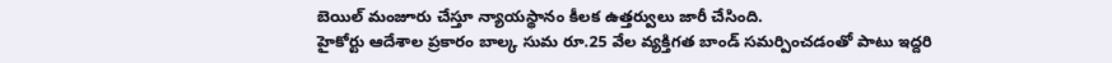బెయిల్ మంజూరు చేస్తూ న్యాయస్థానం కీలక ఉత్తర్వులు జారీ చేసింది.
హైకోర్టు ఆదేశాల ప్రకారం బాల్క సుమ రూ.25 వేల వ్యక్తిగత బాండ్ సమర్పించడంతో పాటు ఇద్దరి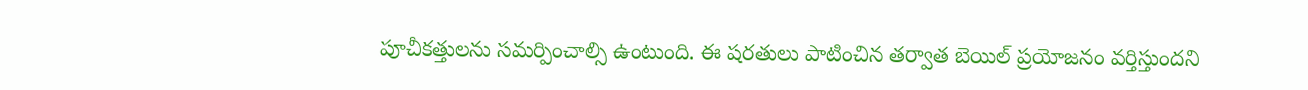పూచీకత్తులను సమర్పించాల్సి ఉంటుంది. ఈ షరతులు పాటించిన తర్వాత బెయిల్ ప్రయోజనం వర్తిస్తుందని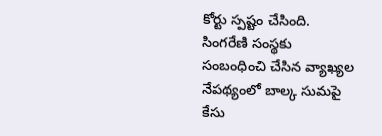కోర్టు స్పష్టం చేసింది.
సింగరేణి సంస్థకు సంబంధించి చేసిన వ్యాఖ్యల నేపథ్యంలో బాల్క సుమపై కేసు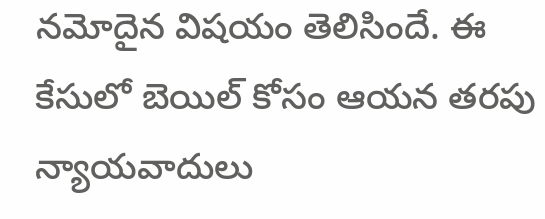నమోదైన విషయం తెలిసిందే. ఈ కేసులో బెయిల్ కోసం ఆయన తరపు న్యాయవాదులు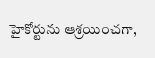హైకోర్టును ఆశ్రయించగా,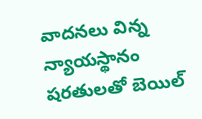వాదనలు విన్న న్యాయస్థానం షరతులతో బెయిల్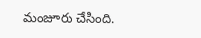మంజూరు చేసింది.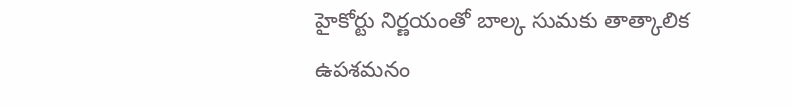హైకోర్టు నిర్ణయంతో బాల్క సుమకు తాత్కాలిక ఉపశమనం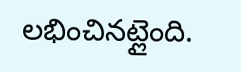లభించినట్లైంది.